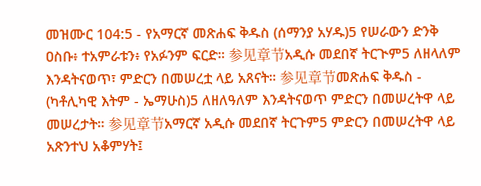መዝሙር 104:5 - የአማርኛ መጽሐፍ ቅዱስ (ሰማንያ አሃዱ)5 የሠራውን ድንቅ ዐስቡ፥ ተአምራቱን፥ የአፉንም ፍርድ። 参见章节አዲሱ መደበኛ ትርጒም5 ለዘላለም እንዳትናወጥ፣ ምድርን በመሠረቷ ላይ አጸናት። 参见章节መጽሐፍ ቅዱስ - (ካቶሊካዊ እትም - ኤማሁስ)5 ለዘለዓለም እንዳትናወጥ ምድርን በመሠረትዋ ላይ መሠረታት። 参见章节አማርኛ አዲሱ መደበኛ ትርጉም5 ምድርን በመሠረትዋ ላይ አጽንተህ አቆምሃት፤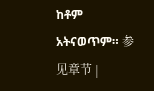ከቶም አትናወጥም። 参见章节 |